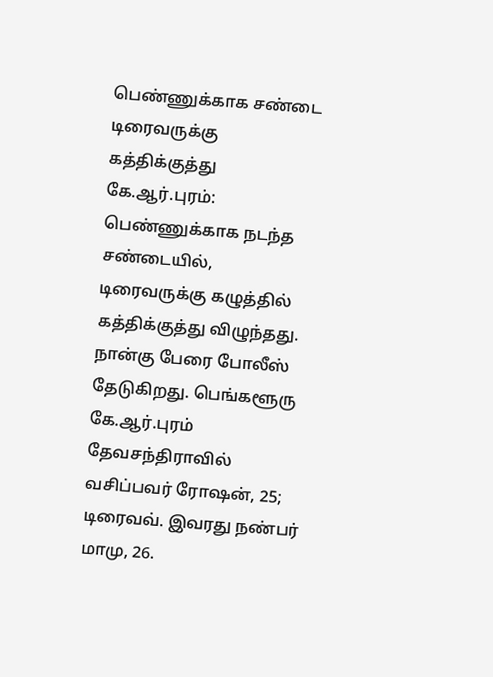பெண்ணுக்காக சண்டை டிரைவருக்கு கத்திக்குத்து
கே.ஆர்.புரம்: பெண்ணுக்காக நடந்த சண்டையில், டிரைவருக்கு கழுத்தில் கத்திக்குத்து விழுந்தது. நான்கு பேரை போலீஸ் தேடுகிறது. பெங்களூரு கே.ஆர்.புரம் தேவசந்திராவில் வசிப்பவர் ரோஷன், 25; டிரைவவ். இவரது நண்பர் மாமு, 26.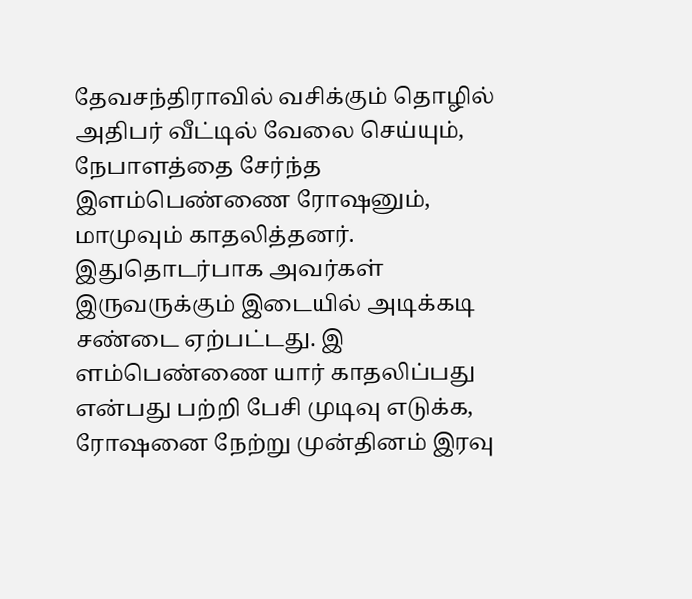தேவசந்திராவில் வசிக்கும் தொழில் அதிபர் வீட்டில் வேலை செய்யும், நேபாளத்தை சேர்ந்த இளம்பெண்ணை ரோஷனும், மாமுவும் காதலித்தனர். இதுதொடர்பாக அவர்கள் இருவருக்கும் இடையில் அடிக்கடி சண்டை ஏற்பட்டது. இ ளம்பெண்ணை யார் காதலிப்பது என்பது பற்றி பேசி முடிவு எடுக்க, ரோஷனை நேற்று முன்தினம் இரவு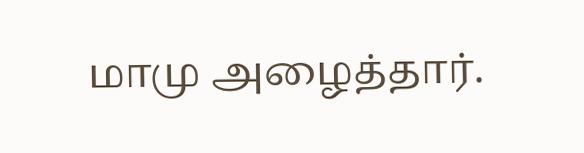மாமு அழைத்தார்.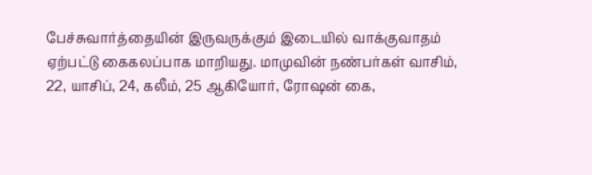பேச்சுவார்த்தையின் இருவருக்கும் இடையில் வாக்குவாதம் ஏற்பட்டு கைகலப்பாக மாறியது. மாமுவின் நண்பர்கள் வாசிம், 22, யாசிப், 24, கலீம், 25 ஆகியோர், ரோஷன் கை,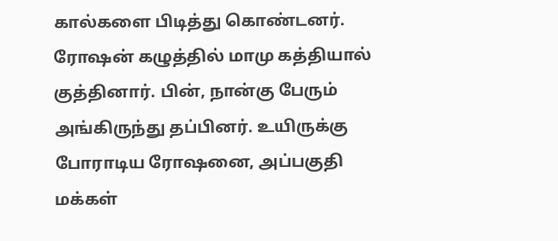கால்களை பிடித்து கொண்டனர். ரோஷன் கழுத்தில் மாமு கத்தியால் குத்தினார். பின், நான்கு பேரும் அங்கிருந்து தப்பினர். உயிருக்கு போராடிய ரோஷனை, அப்பகுதி மக்கள்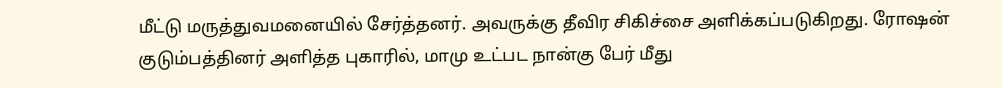மீட்டு மருத்துவமனையில் சேர்த்தனர். அவருக்கு தீவிர சிகிச்சை அளிக்கப்படுகிறது. ரோஷன் குடும்பத்தினர் அளித்த புகாரில், மாமு உட்பட நான்கு பேர் மீது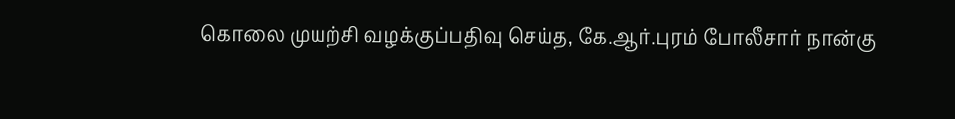கொலை முயற்சி வழக்குப்பதிவு செய்த, கே.ஆர்.புரம் போலீசார் நான்கு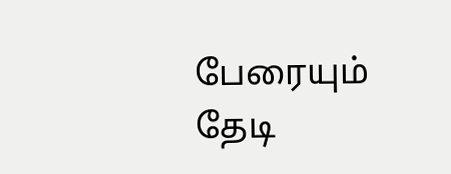பேரையும் தேடி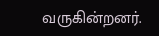வருகின்றனர்.